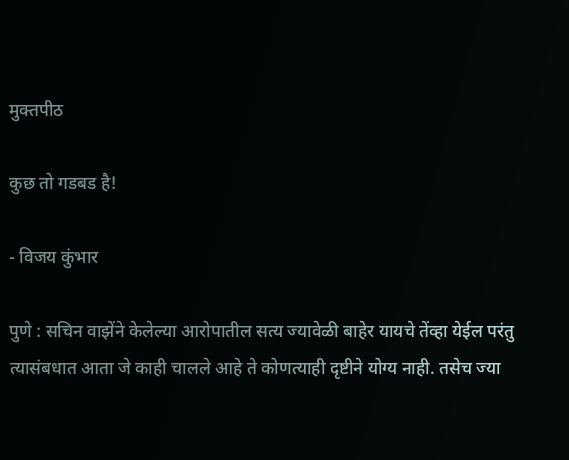मुक्तपीठ

कुछ तो गडबड है!

- विजय कुंभार

पुणे : सचिन वाझेंने केलेल्या आरोपातील सत्य ज्यावेळी बाहेर यायचे तेंव्हा येईल परंतु त्यासंबधात आता जे काही चालले आहे ते कोणत्याही दृष्टीने योग्य नाही. तसेच ज्या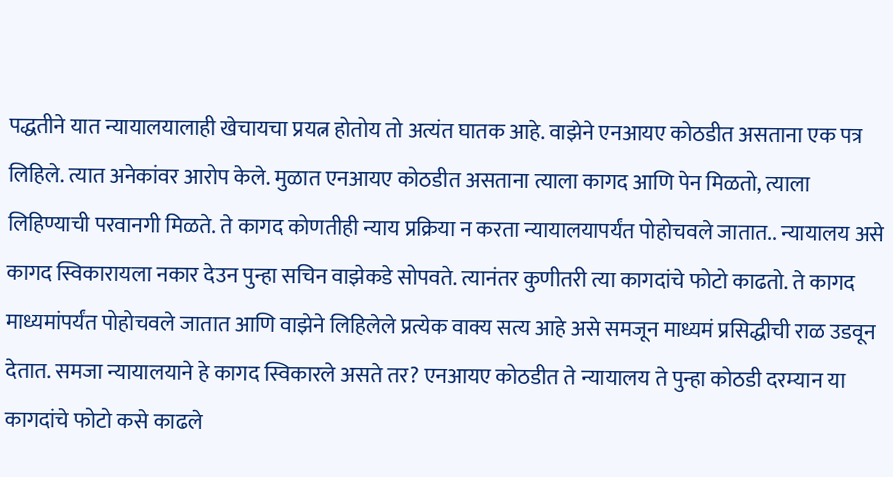पद्धतीने यात न्यायालयालाही खेचायचा प्रयत्न होतोय तो अत्यंत घातक आहे. वाझेने एनआयए कोठडीत असताना एक पत्र लिहिले. त्यात अनेकांवर आरोप केले. मुळात एनआयए कोठडीत असताना त्याला कागद आणि पेन मिळतो, त्याला लिहिण्याची परवानगी मिळते. ते कागद कोणतीही न्याय प्रक्रिया न करता न्यायालयापर्यंत पोहोचवले जातात.. न्यायालय असे कागद स्विकारायला नकार देउन पुन्हा सचिन वाझेकडे सोपवते. त्यानंतर कुणीतरी त्या कागदांचे फोटो काढतो. ते कागद माध्यमांपर्यंत पोहोचवले जातात आणि वाझेने लिहिलेले प्रत्येक वाक्य सत्य आहे असे समजून माध्यमं प्रसिद्धीची राळ उडवून देतात. समजा न्यायालयाने हे कागद स्विकारले असते तर? एनआयए कोठडीत ते न्यायालय ते पुन्हा कोठडी दरम्यान या कागदांचे फोटो कसे काढले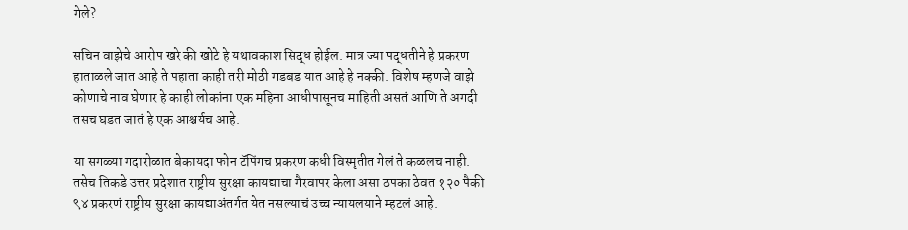गेले?

सचिन वाझेचे आरोप खरे की खोटे हे यथावकाश सिद्ध होईल. मात्र ज्या पद्धतीने हे प्रकरण हाताळले जात आहे ते पहाता काही तरी मोठी गडबड यात आहे हे नक्की. विशेष म्हणजे वाझे कोणाचे नाव घेणार हे काही लोकांना एक महिना आधीपासूनच माहिती असतं आणि ते अगदी तसच घडत जातं हे एक आश्चर्यच आहे.

या सगळ्या गदारोळात बेकायदा फोन टॅपिंगच प्रकरण कधी विस्मृतीत गेलं ते कळलच नाही. तसेच तिकडे उत्तर प्रदेशात राष्ट्रीय सुरक्षा कायद्याचा गैरवापर केला असा ठपका ठेवत १२० पैकी ९४ प्रकरणं राष्ट्रीय सुरक्षा कायद्याअंतर्गत येत नसल्याचं उच्च न्यायलयाने म्हटलं आहे.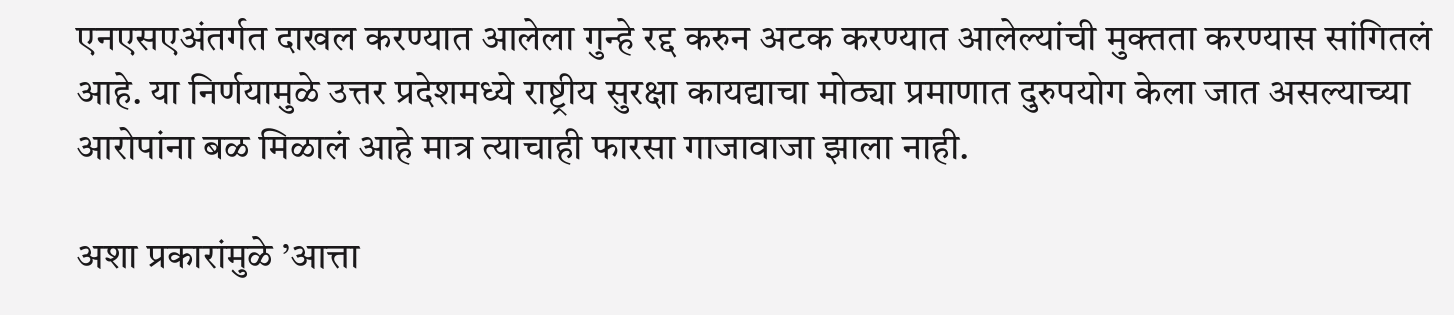एनएसएअंतर्गत दाखल करण्यात आलेला गुन्हे रद्द करुन अटक करण्यात आलेल्यांची मुक्तता करण्यास सांगितलं आहे. या निर्णयामुळे उत्तर प्रदेशमध्ये राष्ट्रीय सुरक्षा कायद्याचा मोठ्या प्रमाणात दुरुपयोग केला जात असल्याच्या आरोपांना बळ मिळालं आहे मात्र त्याचाही फारसा गाजावाजा झाला नाही.

अशा प्रकारांमुळे ’आत्ता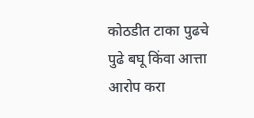कोठडीत टाका पुढचे पुढे बघू किंवा आत्ता आरोप करा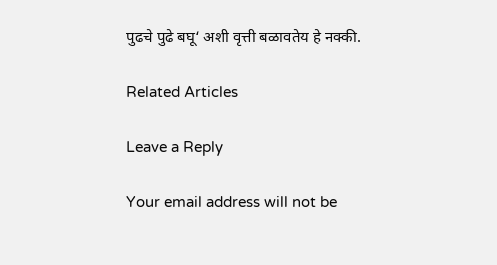पुढचे पुढे बघू‘ अशी वृत्ती बळावतेय हे नक्की.

Related Articles

Leave a Reply

Your email address will not be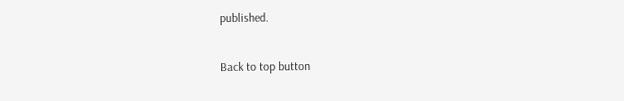published.

Back to top button